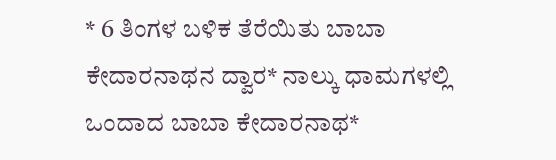* 6 ತಿಂಗಳ ಬಳಿಕ ತೆರೆಯಿತು ಬಾಬಾ ಕೇದಾರನಾಥನ ದ್ವಾರ* ನಾಲ್ಕು ಧಾಮಗಳಲ್ಲಿ ಒಂದಾದ ಬಾಬಾ ಕೇದಾರನಾಥ*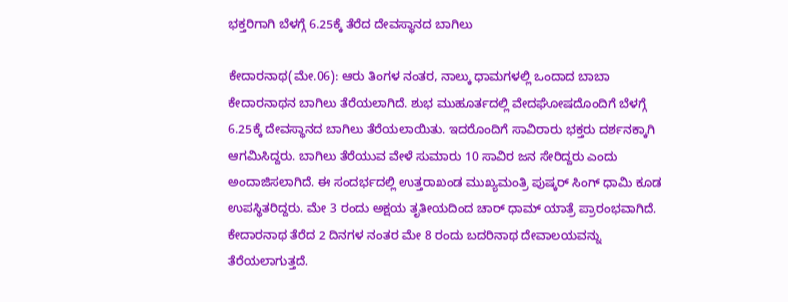ಭಕ್ತರಿಗಾಗಿ ಬೆಳಗ್ಗೆ 6.25ಕ್ಕೆ ತೆರೆದ ದೇವಸ್ಥಾನದ ಬಾಗಿಲು

ಕೇದಾರನಾಥ(ಮೇ.06): ಆರು ತಿಂಗಳ ನಂತರ, ನಾಲ್ಕು ಧಾಮಗಳಲ್ಲಿ ಒಂದಾದ ಬಾಬಾ ಕೇದಾರನಾಥನ ಬಾಗಿಲು ತೆರೆಯಲಾಗಿದೆ. ಶುಭ ಮುಹೂರ್ತದಲ್ಲಿ ವೇದಘೋಷದೊಂದಿಗೆ ಬೆಳಗ್ಗೆ 6.25ಕ್ಕೆ ದೇವಸ್ಥಾನದ ಬಾಗಿಲು ತೆರೆಯಲಾಯಿತು. ಇದರೊಂದಿಗೆ ಸಾವಿರಾರು ಭಕ್ತರು ದರ್ಶನಕ್ಕಾಗಿ ಆಗಮಿಸಿದ್ದರು. ಬಾಗಿಲು ತೆರೆಯುವ ವೇಳೆ ಸುಮಾರು 10 ಸಾವಿರ ಜನ ಸೇರಿದ್ದರು ಎಂದು ಅಂದಾಜಿಸಲಾಗಿದೆ. ಈ ಸಂದರ್ಭದಲ್ಲಿ ಉತ್ತರಾಖಂಡ ಮುಖ್ಯಮಂತ್ರಿ ಪುಷ್ಕರ್ ಸಿಂಗ್ ಧಾಮಿ ಕೂಡ ಉಪಸ್ಥಿತರಿದ್ದರು. ಮೇ 3 ರಂದು ಅಕ್ಷಯ ತೃತೀಯದಿಂದ ಚಾರ್ ಧಾಮ್ ಯಾತ್ರೆ ಪ್ರಾರಂಭವಾಗಿದೆ. ಕೇದಾರನಾಥ ತೆರೆದ 2 ದಿನಗಳ ನಂತರ ಮೇ 8 ರಂದು ಬದರಿನಾಥ ದೇವಾಲಯವನ್ನು ತೆರೆಯಲಾಗುತ್ತದೆ.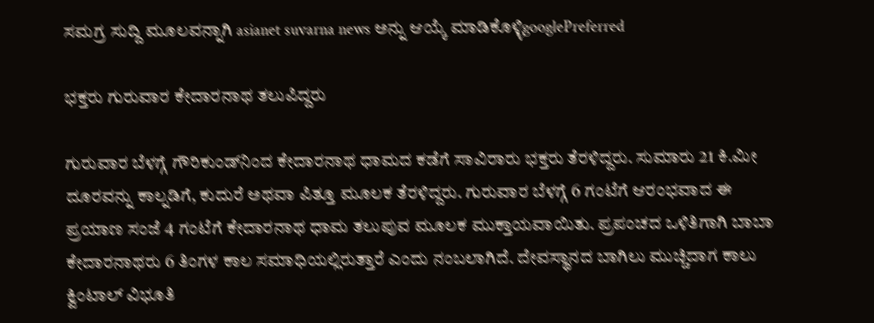ಸಮಗ್ರ ಸುದ್ದಿ ಮೂಲವನ್ನಾಗಿ asianet suvarna news ಅನ್ನು ಆಯ್ಕೆ ಮಾಡಿಕೊಳ್ಳಿgooglePreferred

ಭಕ್ತರು ಗುರುವಾರ ಕೇದಾರನಾಥ ತಲುಪಿದ್ದರು

ಗುರುವಾರ ಬೆಳಗ್ಗೆ ಗೌರಿಕುಂಡ್‌ನಿಂದ ಕೇದಾರನಾಥ ಧಾಮದ ಕಡೆಗೆ ಸಾವಿರಾರು ಭಕ್ತರು ತೆರಳಿದ್ದರು. ಸುಮಾರು 21 ಕಿ.ಮೀ ದೂರವನ್ನು ಕಾಲ್ನಡಿಗೆ, ಕುದುರೆ ಅಥವಾ ಪಿತ್ತೂ ಮೂಲಕ ತೆರಳಿದ್ದರು. ಗುರುವಾರ ಬೆಳಗ್ಗೆ 6 ಗಂಟೆಗೆ ಆರಂಭವಾದ ಈ ಪ್ರಯಾಣ ಸಂಜೆ 4 ಗಂಟೆಗೆ ಕೇದಾರನಾಥ ಧಾಮ ತಲುಪುವ ಮೂಲಕ ಮುಕ್ತಾಯವಾಯಿತು. ಪ್ರಪಂಚದ ಒಳಿತಿಗಾಗಿ ಬಾಬಾ ಕೇದಾರನಾಥರು 6 ತಿಂಗಳ ಕಾಲ ಸಮಾಧಿಯಲ್ಲಿರುತ್ತಾರೆ ಎಂದು ನಂಬಲಾಗಿದೆ. ದೇವಸ್ಥಾನದ ಬಾಗಿಲು ಮುಚ್ಚಿದಾಗ ಕಾಲು ಕ್ವಿಂಟಾಲ್ ವಿಭೂತಿ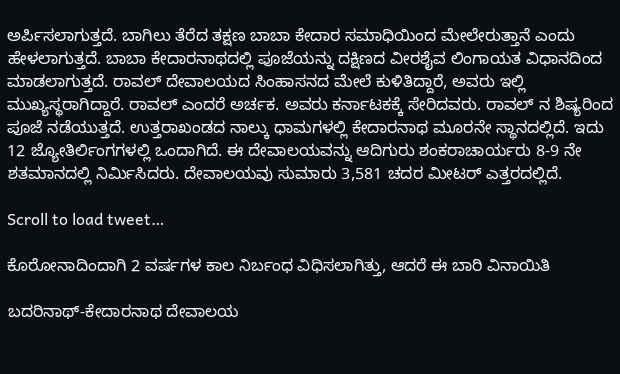ಅರ್ಪಿಸಲಾಗುತ್ತದೆ. ಬಾಗಿಲು ತೆರೆದ ತಕ್ಷಣ ಬಾಬಾ ಕೇದಾರ ಸಮಾಧಿಯಿಂದ ಮೇಲೇರುತ್ತಾನೆ ಎಂದು ಹೇಳಲಾಗುತ್ತದೆ. ಬಾಬಾ ಕೇದಾರನಾಥದಲ್ಲಿ ಪೂಜೆಯನ್ನು ದಕ್ಷಿಣದ ವೀರಶೈವ ಲಿಂಗಾಯತ ವಿಧಾನದಿಂದ ಮಾಡಲಾಗುತ್ತದೆ. ರಾವಲ್ ದೇವಾಲಯದ ಸಿಂಹಾಸನದ ಮೇಲೆ ಕುಳಿತಿದ್ದಾರೆ, ಅವರು ಇಲ್ಲಿ ಮುಖ್ಯಸ್ಥರಾಗಿದ್ದಾರೆ. ರಾವಲ್ ಎಂದರೆ ಅರ್ಚಕ. ಅವರು ಕರ್ನಾಟಕಕ್ಕೆ ಸೇರಿದವರು. ರಾವಲ್ ನ ಶಿಷ್ಯರಿಂದ ಪೂಜೆ ನಡೆಯುತ್ತದೆ. ಉತ್ತರಾಖಂಡದ ನಾಲ್ಕು ಧಾಮಗಳಲ್ಲಿ ಕೇದಾರನಾಥ ಮೂರನೇ ಸ್ಥಾನದಲ್ಲಿದೆ. ಇದು 12 ಜ್ಯೋತಿರ್ಲಿಂಗಗಳಲ್ಲಿ ಒಂದಾಗಿದೆ. ಈ ದೇವಾಲಯವನ್ನು ಆದಿಗುರು ಶಂಕರಾಚಾರ್ಯರು 8-9 ನೇ ಶತಮಾನದಲ್ಲಿ ನಿರ್ಮಿಸಿದರು. ದೇವಾಲಯವು ಸುಮಾರು 3,581 ಚದರ ಮೀಟರ್ ಎತ್ತರದಲ್ಲಿದೆ.

Scroll to load tweet…

ಕೊರೋನಾದಿಂದಾಗಿ 2 ವರ್ಷಗಳ ಕಾಲ ನಿರ್ಬಂಧ ವಿಧಿಸಲಾಗಿತ್ತು, ಆದರೆ ಈ ಬಾರಿ ವಿನಾಯಿತಿ

ಬದರಿನಾಥ್-ಕೇದಾರನಾಥ ದೇವಾಲಯ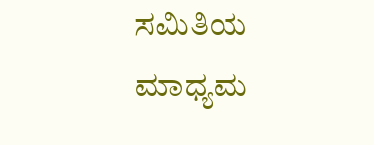ಸಮಿತಿಯ ಮಾಧ್ಯಮ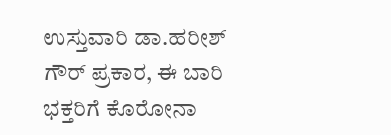ಉಸ್ತುವಾರಿ ಡಾ.ಹರೀಶ್ ಗೌರ್ ಪ್ರಕಾರ, ಈ ಬಾರಿ ಭಕ್ತರಿಗೆ ಕೊರೋನಾ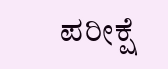ಪರೀಕ್ಷೆ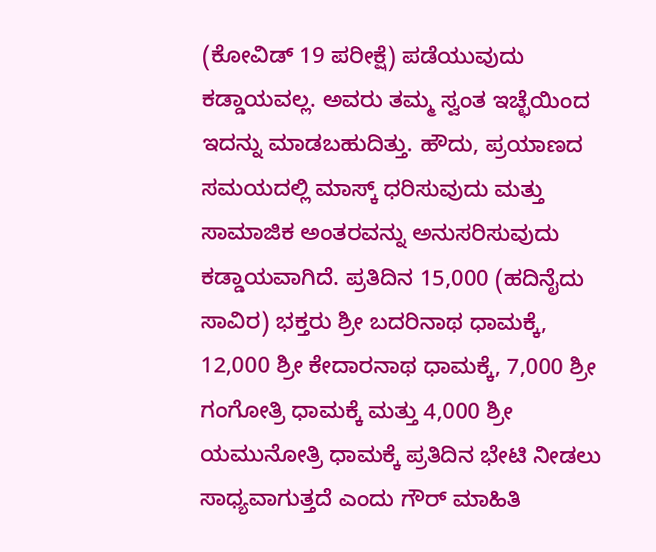(ಕೋವಿಡ್ 19 ಪರೀಕ್ಷೆ) ಪಡೆಯುವುದು ಕಡ್ಡಾಯವಲ್ಲ. ಅವರು ತಮ್ಮ ಸ್ವಂತ ಇಚ್ಛೆಯಿಂದ ಇದನ್ನು ಮಾಡಬಹುದಿತ್ತು. ಹೌದು, ಪ್ರಯಾಣದ ಸಮಯದಲ್ಲಿ ಮಾಸ್ಕ್ ಧರಿಸುವುದು ಮತ್ತು ಸಾಮಾಜಿಕ ಅಂತರವನ್ನು ಅನುಸರಿಸುವುದು ಕಡ್ಡಾಯವಾಗಿದೆ. ಪ್ರತಿದಿನ 15,000 (ಹದಿನೈದು ಸಾವಿರ) ಭಕ್ತರು ಶ್ರೀ ಬದರಿನಾಥ ಧಾಮಕ್ಕೆ, 12,000 ಶ್ರೀ ಕೇದಾರನಾಥ ಧಾಮಕ್ಕೆ, 7,000 ಶ್ರೀ ಗಂಗೋತ್ರಿ ಧಾಮಕ್ಕೆ ಮತ್ತು 4,000 ಶ್ರೀ ಯಮುನೋತ್ರಿ ಧಾಮಕ್ಕೆ ಪ್ರತಿದಿನ ಭೇಟಿ ನೀಡಲು ಸಾಧ್ಯವಾಗುತ್ತದೆ ಎಂದು ಗೌರ್ ಮಾಹಿತಿ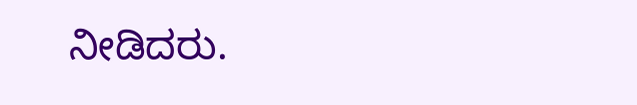ನೀಡಿದರು.